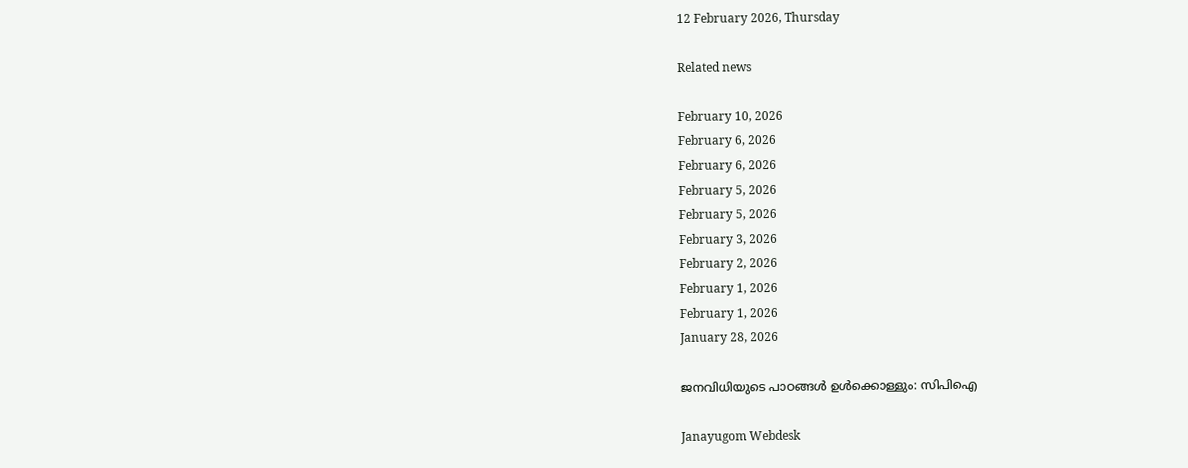12 February 2026, Thursday

Related news

February 10, 2026
February 6, 2026
February 6, 2026
February 5, 2026
February 5, 2026
February 3, 2026
February 2, 2026
February 1, 2026
February 1, 2026
January 28, 2026

ജനവിധിയുടെ പാഠങ്ങൾ ഉൾക്കൊള്ളും: സിപിഐ

Janayugom Webdesk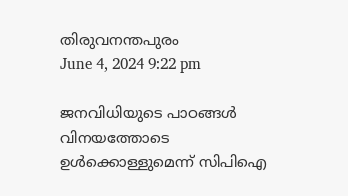തിരുവനന്തപുരം
June 4, 2024 9:22 pm

ജനവിധിയുടെ പാഠങ്ങൾ വിനയത്തോടെ ഉൾക്കൊള്ളുമെന്ന് സിപിഐ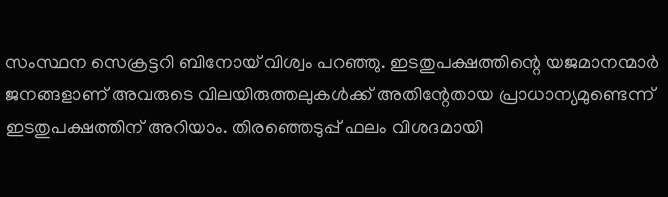സംസ്ഥന സെക്രട്ടറി ബിനോയ് വിശ്വം പറഞ്ഞു. ഇടതുപക്ഷത്തിന്റെ യജമാനന്മാർ ജനങ്ങളാണ് അവരുടെ വിലയിരുത്തലുകൾക്ക് അതിന്റേതായ പ്രാധാന്യമുണ്ടെന്ന് ഇടതുപക്ഷത്തിന് അറിയാം. തിരഞ്ഞെടുപ്പ് ഫലം വിശദമായി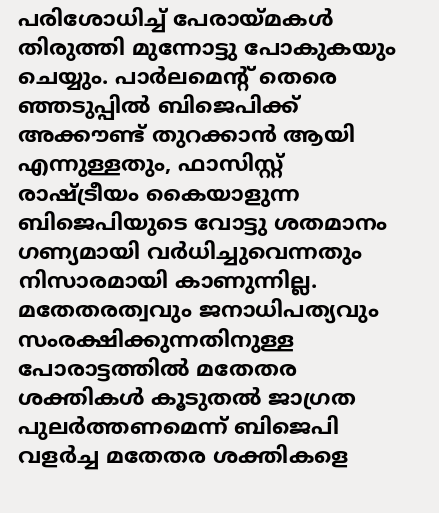പരിശോധിച്ച് പേരായ്മകൾ തിരുത്തി മുന്നോട്ടു പോകുകയും ചെയ്യും. പാർലമെൻ്റ് തെരെ ഞ്ഞടുപ്പിൽ ബിജെപിക്ക് അക്കൗണ്ട് തുറക്കാൻ ആയി എന്നുള്ളതും, ഫാസിസ്റ്റ് രാഷ്ട്രീയം കൈയാളുന്ന ബിജെപിയുടെ വോട്ടു ശതമാനം ഗണ്യമായി വർധിച്ചുവെന്നതും നിസാരമായി കാണുന്നില്ല. മതേതരത്വവും ജനാധിപത്യവും സംരക്ഷിക്കുന്നതിനുള്ള പോരാട്ടത്തിൽ മതേതര ശക്തികൾ കൂടുതൽ ജാഗ്രത പുലർത്തണമെന്ന് ബിജെപി വളർച്ച മതേതര ശക്തികളെ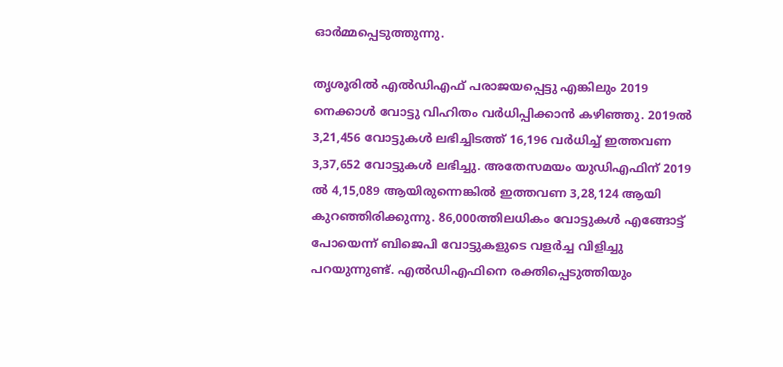ഓർമ്മപ്പെടുത്തുന്നു.

തൃശൂരിൽ എൽഡിഎഫ് പരാജയപ്പെട്ടു എങ്കിലും 2019 നെക്കാൾ വോട്ടു വിഹിതം വർധിപ്പിക്കാൻ കഴിഞ്ഞു. 2019ൽ 3,21,456 വോട്ടുകൾ ലഭിച്ചിടത്ത് 16,196 വർധിച്ച് ഇത്തവണ 3,37,652 വോട്ടുകൾ ലഭിച്ചു. അതേസമയം യുഡിഎഫിന് 2019 ൽ 4,15,089 ആയിരുന്നെങ്കിൽ ഇത്തവണ 3,28,124 ആയി കുറഞ്ഞിരിക്കുന്നു. 86,000ത്തിലധികം വോട്ടുകൾ എങ്ങോട്ട് പോയെന്ന് ബിജെപി വോട്ടുകളുടെ വളർച്ച വിളിച്ചു പറയുന്നുണ്ട്. എൽഡിഎഫിനെ രക്തിപ്പെടുത്തിയും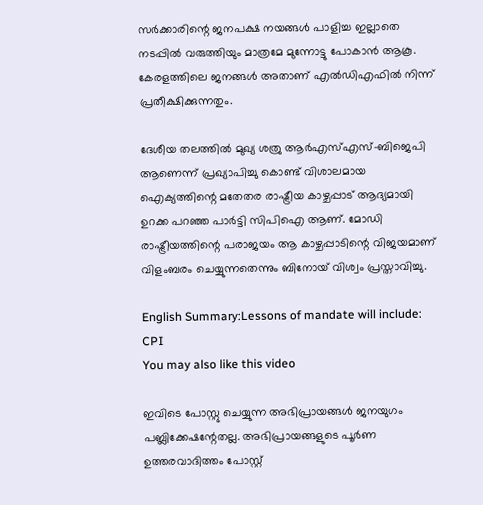സർക്കാരിന്റെ ജനപക്ഷ നയങ്ങൾ പാളിച്ച ഇല്ലാതെ നടപ്പിൽ വരുത്തിയും മാത്രമേ മുന്നോട്ടു പോകാൻ ആകൂ. കേരളത്തിലെ ജനങ്ങൾ അതാണ് എൽഡിഎഫിൽ നിന്ന് പ്രതീക്ഷിക്കുന്നതും.

ദേശീയ തലത്തിൽ മുഖ്യ ശത്രു ആർഎസ്എസ്-ബിജെപി ആണെന്ന് പ്രഖ്യാപിച്ചു കൊണ്ട് വിശാലമായ ഐക്യത്തിന്റെ മതേതര രാഷ്ട്രീയ കാഴ്ചപ്പാട് ആദ്യമായി ഉറക്ക പറഞ്ഞ പാർട്ടി സിപിഐ ആണ്. മോഡി രാഷ്ട്രീയത്തിന്റെ പരാജയം ആ കാഴ്ചപ്പാടിന്റെ വിജയമാണ് വിളംബരം ചെയ്യുന്നതെന്നും ബിനോയ് വിശ്വം പ്രസ്താവിച്ചു.

English Summary:Lessons of mandate will include: CPI
You may also like this video

ഇവിടെ പോസ്റ്റു ചെയ്യുന്ന അഭിപ്രായങ്ങള്‍ ജനയുഗം പബ്ലിക്കേഷന്റേതല്ല. അഭിപ്രായങ്ങളുടെ പൂര്‍ണ ഉത്തരവാദിത്തം പോസ്റ്റ്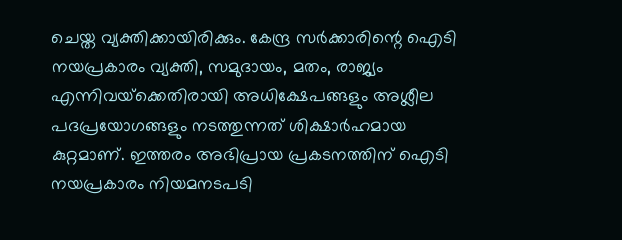ചെയ്ത വ്യക്തിക്കായിരിക്കും. കേന്ദ്ര സര്‍ക്കാരിന്റെ ഐടി നയപ്രകാരം വ്യക്തി, സമുദായം, മതം, രാജ്യം എന്നിവയ്‌ക്കെതിരായി അധിക്ഷേപങ്ങളും അശ്ലീല പദപ്രയോഗങ്ങളും നടത്തുന്നത് ശിക്ഷാര്‍ഹമായ കുറ്റമാണ്. ഇത്തരം അഭിപ്രായ പ്രകടനത്തിന് ഐടി നയപ്രകാരം നിയമനടപടി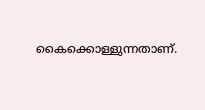കൈക്കൊള്ളുന്നതാണ്.